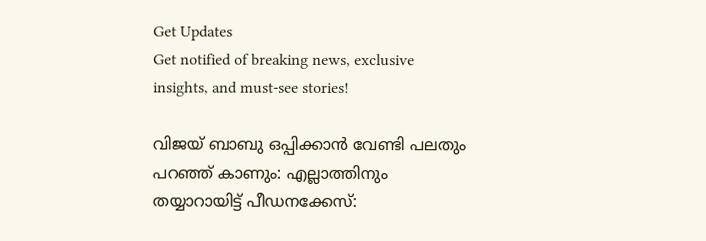Get Updates
Get notified of breaking news, exclusive insights, and must-see stories!

വിജയ് ബാബു ഒപ്പിക്കാന്‍ വേണ്ടി പലതും പറഞ്ഞ് കാണും: എല്ലാത്തിനും തയ്യാറായിട്ട് പീഡനക്കേസ്: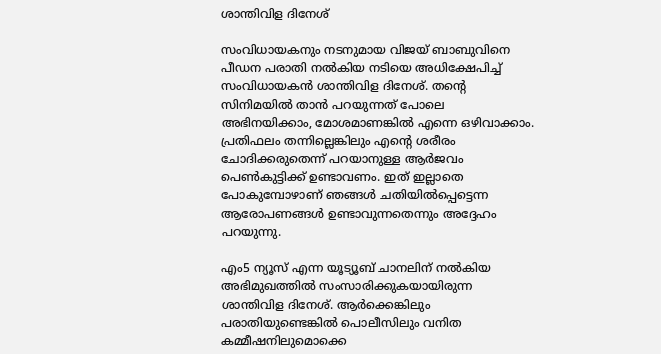ശാന്തിവിള ദിനേശ്

സംവിധായകനും നടനുമായ വിജയ് ബാബുവിനെ പീഡന പരാതി നല്‍കിയ നടിയെ അധിക്ഷേപിച്ച് സംവിധായകന്‍ ശാന്തിവിള ദിനേശ്. തന്റെ സിനിമയില്‍ താന്‍ പറയുന്നത് പോലെ അഭിനയിക്കാം, മോശമാണങ്കില്‍ എന്നെ ഒഴിവാക്കാം. പ്രതിഫലം തന്നില്ലെങ്കിലും എന്റെ ശരീരം ചോദിക്കരുതെന്ന് പറയാനുള്ള ആർജവം പെണ്‍കുട്ടിക്ക് ഉണ്ടാവണം. ഇത് ഇല്ലാതെ പോകുമ്പോഴാണ് ഞങ്ങള്‍ ചതിയില്‍പ്പെട്ടെന്ന ആരോപണങ്ങള്‍ ഉണ്ടാവുന്നതെന്നും അദ്ദേഹം പറയുന്നു.

എം5 ന്യൂസ് എന്ന യൂട്യൂബ് ചാനലിന് നല്‍കിയ അഭിമുഖത്തില്‍ സംസാരിക്കുകയായിരുന്ന ശാന്തിവിള ദിനേശ്. ആർക്കെങ്കിലും പരാതിയുണ്ടെങ്കില്‍ പൊലീസിലും വനിത കമ്മീഷനിലുമൊക്കെ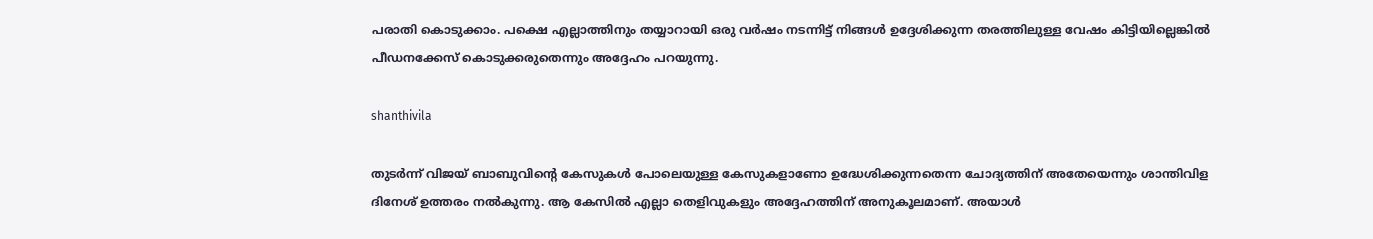പരാതി കൊടുക്കാം. പക്ഷെ എല്ലാത്തിനും തയ്യാറായി ഒരു വർഷം നടന്നിട്ട് നിങ്ങള്‍ ഉദ്ദേശിക്കുന്ന തരത്തിലുള്ള വേഷം കിട്ടിയില്ലെങ്കില്‍ പീഡനക്കേസ് കൊടുക്കരുതെന്നും അദ്ദേഹം പറയുന്നു.

shanthivila

തുടർന്ന് വിജയ് ബാബുവിന്റെ കേസുകള്‍ പോലെയുള്ള കേസുകളാണോ ഉദ്ധേശിക്കുന്നതെന്ന ചോദ്യത്തിന് അതേയെന്നും ശാന്തിവിള ദിനേശ് ഉത്തരം നല്‍കുന്നു. ആ കേസില്‍ എല്ലാ തെളിവുകളും അദ്ദേഹത്തിന് അനുകൂലമാണ്. അയാള്‍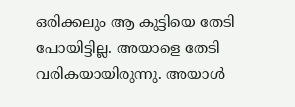ഒരിക്കലും ആ കുട്ടിയെ തേടി പോയിട്ടില്ല. അയാളെ തേടി വരികയായിരുന്നു. അയാള്‍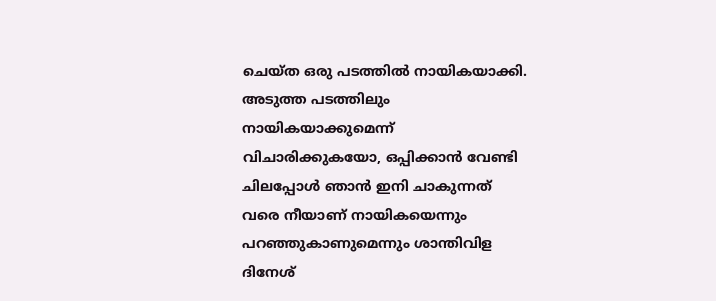ചെയ്ത ഒരു പടത്തില്‍ നായികയാക്കി. അടുത്ത പടത്തിലും നായികയാക്കുമെന്ന് വിചാരിക്കുകയോ, ഒപ്പിക്കാന്‍ വേണ്ടി ചിലപ്പോള്‍ ഞാന്‍ ഇനി ചാകുന്നത് വരെ നീയാണ് നായികയെന്നും പറഞ്ഞുകാണുമെന്നും ശാന്തിവിള ദിനേശ്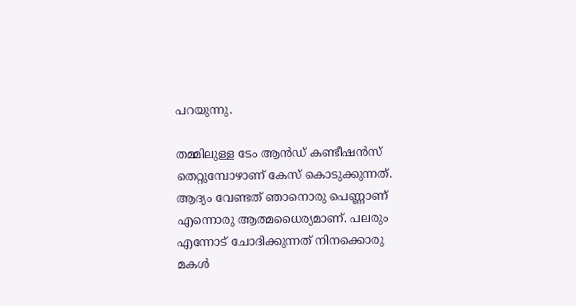പറയുന്നു.

തമ്മിലുള്ള ടേം ആന്‍ഡ് കണ്ടീഷന്‍സ് തെറ്റുമ്പോഴാണ് കേസ് കൊടുക്കുന്നത്. ആദ്യം വേണ്ടത് ഞാനൊരു പെണ്ണാണ് എന്നൊരു ആത്മധൈര്യമാണ്. പലരും എന്നോട് ചോദിക്കുന്നത് നിനക്കൊരു മകള്‍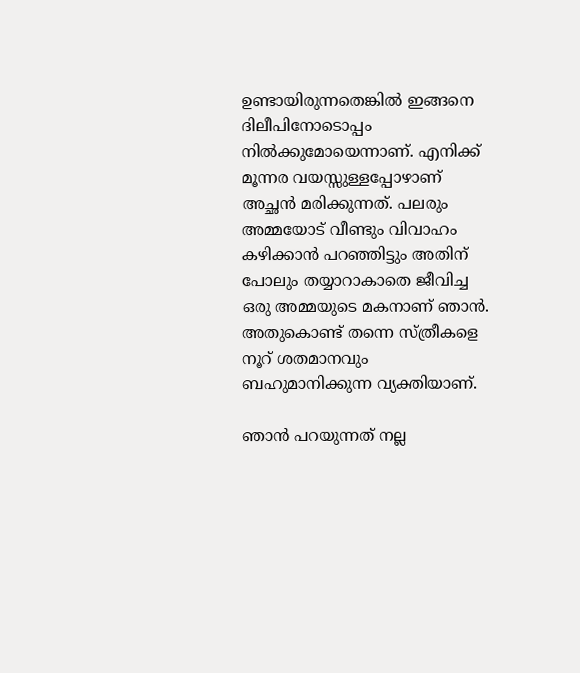ഉണ്ടായിരുന്നതെങ്കില്‍ ഇങ്ങനെ ദിലീപിനോടൊപ്പം നില്‍ക്കുമോയെന്നാണ്. എനിക്ക് മൂന്നര വയസ്സുള്ളപ്പോഴാണ് അച്ഛന്‍ മരിക്കുന്നത്. പലരും അമ്മയോട് വീണ്ടും വിവാഹം കഴിക്കാന്‍ പറഞ്ഞിട്ടും അതിന് പോലും തയ്യാറാകാതെ ജീവിച്ച ഒരു അമ്മയുടെ മകനാണ് ഞാന്‍. അതുകൊണ്ട് തന്നെ സ്ത്രീകളെ നൂറ് ശതമാനവും ബഹുമാനിക്കുന്ന വ്യക്തിയാണ്.

ഞാന്‍ പറയുന്നത് നല്ല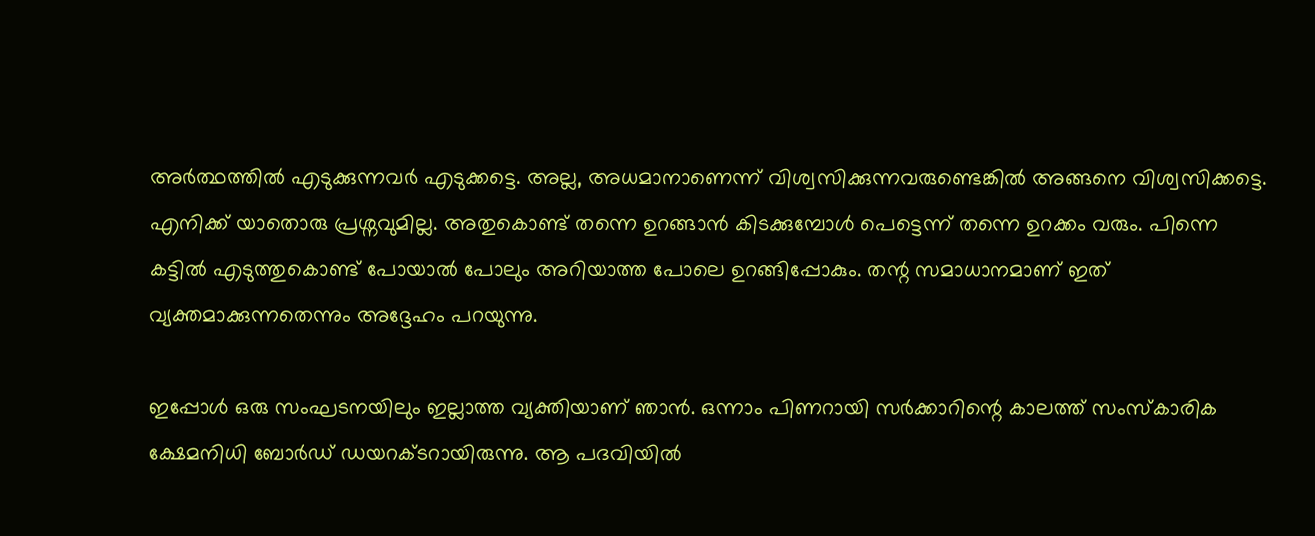അർത്ഥത്തില്‍ എടുക്കുന്നവർ എടുക്കട്ടെ. അല്ല, അധമാനാണെന്ന് വിശ്വസിക്കുന്നവരുണ്ടെങ്കില്‍ അങ്ങനെ വിശ്വസിക്കട്ടെ. എനിക്ക് യാതൊരു പ്രശ്നവുമില്ല. അതുകൊണ്ട് തന്നെ ഉറങ്ങാന്‍ കിടക്കുമ്പോള്‍ പെട്ടെന്ന് തന്നെ ഉറക്കം വരും. പിന്നെ കട്ടില്‍ എടുത്തുകൊണ്ട് പോയാല്‍ പോലും അറിയാത്ത പോലെ ഉറങ്ങിപ്പോകും. തന്റ സമാധാനമാണ് ഇത് വ്യക്തമാക്കുന്നതെന്നും അദ്ദേഹം പറയുന്നു.

ഇപ്പോള്‍ ഒരു സംഘടനയിലും ഇല്ലാത്ത വ്യക്തിയാണ് ഞാന്‍. ഒന്നാം പിണറായി സർക്കാറിന്റെ കാലത്ത് സംസ്കാരിക ക്ഷേമനിധി ബോർഡ് ഡയറക്ടറായിരുന്നു. ആ പദവിയില്‍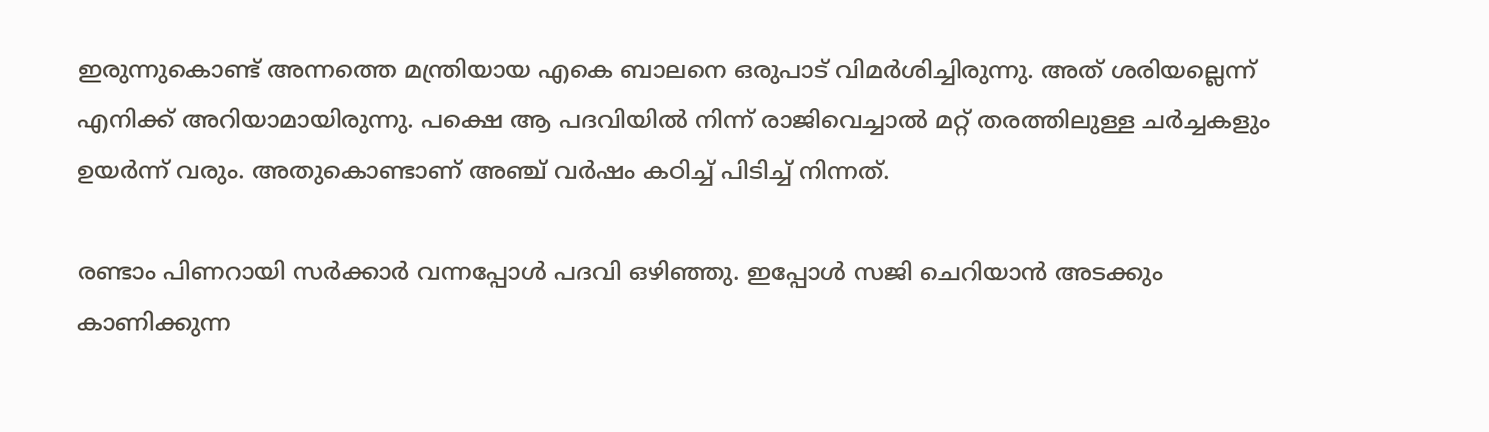ഇരുന്നുകൊണ്ട് അന്നത്തെ മന്ത്രിയായ എകെ ബാലനെ ഒരുപാട് വിമർശിച്ചിരുന്നു. അത് ശരിയല്ലെന്ന് എനിക്ക് അറിയാമായിരുന്നു. പക്ഷെ ആ പദവിയില്‍ നിന്ന് രാജിവെച്ചാല്‍ മറ്റ് തരത്തിലുള്ള ചർച്ചകളും ഉയർന്ന് വരും. അതുകൊണ്ടാണ് അഞ്ച് വർഷം കഠിച്ച് പിടിച്ച് നിന്നത്.

രണ്ടാം പിണറായി സർക്കാർ വന്നപ്പോള്‍ പദവി ഒഴിഞ്ഞു. ഇപ്പോള്‍ സജി ചെറിയാന്‍ അടക്കും കാണിക്കുന്ന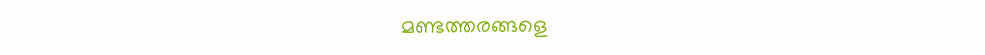മണ്ടത്തരങ്ങളെ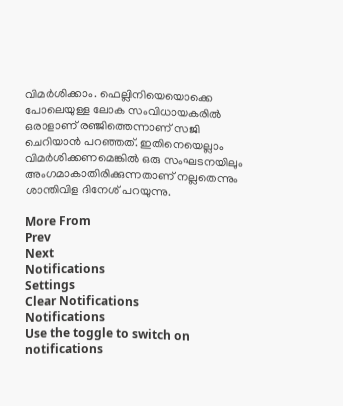വിമർശിക്കാം. ഫെല്ലിനിയെയൊക്കെ പോലെയുള്ള ലോക സംവിധായകരില്‍ ഒരാളാണ് രഞ്ജിത്തെന്നാണ് സജി ചെറിയാന്‍ പറഞ്ഞത്. ഇതിനെയെല്ലാം വിമർശിക്കണമെങ്കില്‍ ഒരു സംഘടനയിലും അംഗമാകാതിരിക്കുന്നതാണ് നല്ലതെന്നും ശാന്തിവിള ദിനേശ് പറയുന്നു.

More From
Prev
Next
Notifications
Settings
Clear Notifications
Notifications
Use the toggle to switch on notifications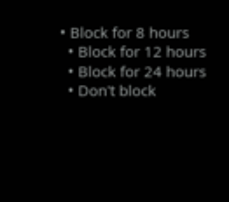• Block for 8 hours
  • Block for 12 hours
  • Block for 24 hours
  • Don't block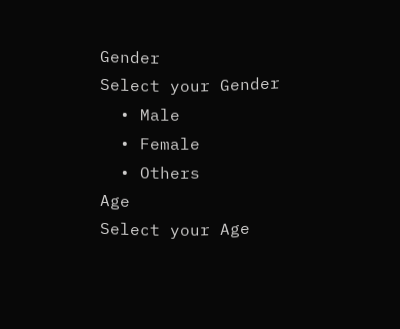Gender
Select your Gender
  • Male
  • Female
  • Others
Age
Select your Age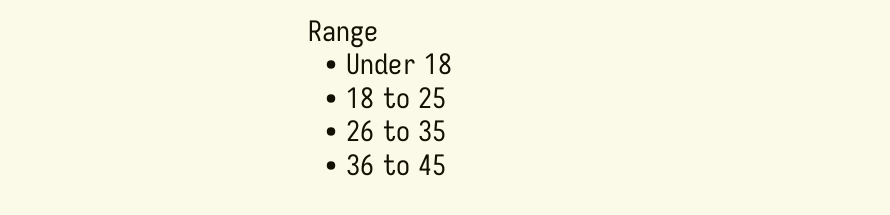Range
  • Under 18
  • 18 to 25
  • 26 to 35
  • 36 to 45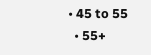• 45 to 55
  • 55+